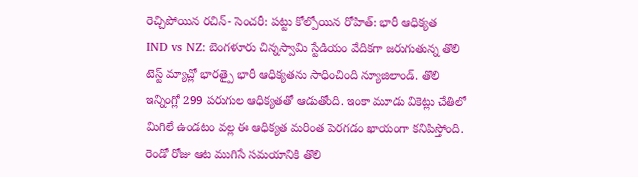రెచ్చిపోయిన రచిన్- సెంచరీ: పట్టు కోల్పోయిన రోహిత్: భారీ ఆధిక్యత
IND vs NZ: బెంగళూరు చిన్నస్వామి స్టేడియం వేదికగా జరుగుతున్న తొలి టెస్ట్ మ్యాచ్లో భారత్పై భారీ ఆధిక్యతను సాధించింది న్యూజిలాండ్. తొలి ఇన్నింగ్లో 299 పరుగుల ఆధిక్యతతో ఆడుతోంది. ఇంకా మూడు వికెట్లు చేతిలో మిగిలే ఉండటం వల్ల ఈ ఆధిక్యత మరింత పెరగడం ఖాయంగా కనిపిస్తోంది.
రెండో రోజు ఆట ముగిసే సమయానికి తొలి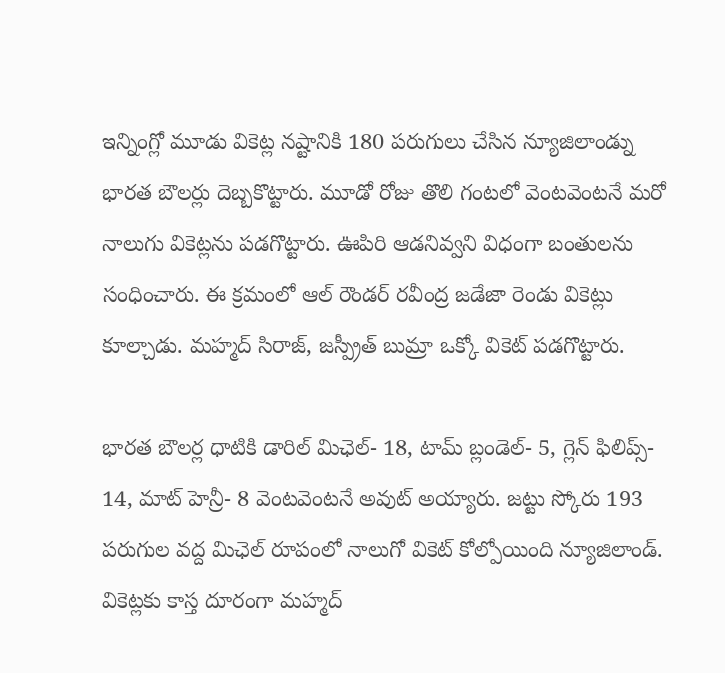ఇన్నింగ్లో మూడు వికెట్ల నష్టానికి 180 పరుగులు చేసిన న్యూజిలాండ్ను భారత బౌలర్లు దెబ్బకొట్టారు. మూడో రోజు తొలి గంటలో వెంటవెంటనే మరో నాలుగు వికెట్లను పడగొట్టారు. ఊపిరి ఆడనివ్వని విధంగా బంతులను సంధించారు. ఈ క్రమంలో ఆల్ రౌండర్ రవీంద్ర జడేజా రెండు వికెట్లు కూల్చాడు. మహ్మద్ సిరాజ్, జస్ప్రీత్ బుమ్రా ఒక్కో వికెట్ పడగొట్టారు.

భారత బౌలర్ల ధాటికి డారిల్ మిఛెల్- 18, టామ్ బ్లండెల్- 5, గ్లెన్ ఫిలిప్స్- 14, మాట్ హెన్రీ- 8 వెంటవెంటనే అవుట్ అయ్యారు. జట్టు స్కోరు 193 పరుగుల వద్ద మిఛెల్ రూపంలో నాలుగో వికెట్ కోల్పోయింది న్యూజిలాండ్. వికెట్లకు కాస్త దూరంగా మహ్మద్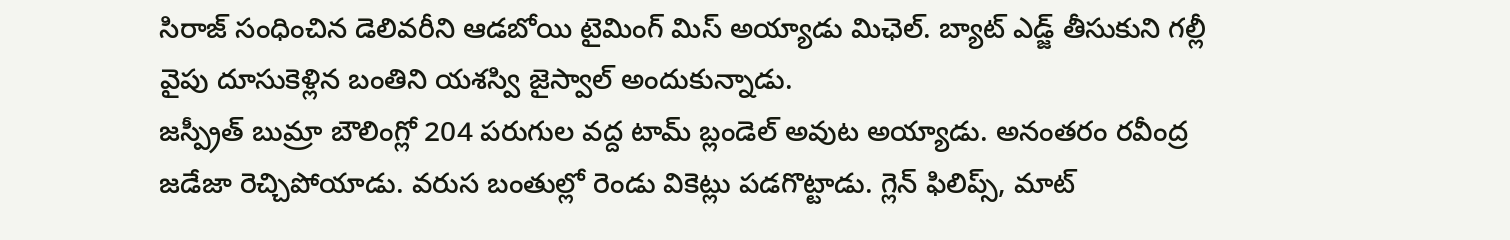సిరాజ్ సంధించిన డెలివరీని ఆడబోయి టైమింగ్ మిస్ అయ్యాడు మిఛెల్. బ్యాట్ ఎడ్జ్ తీసుకుని గల్లీ వైపు దూసుకెళ్లిన బంతిని యశస్వి జైస్వాల్ అందుకున్నాడు.
జస్ప్రీత్ బుమ్రా బౌలింగ్లో 204 పరుగుల వద్ద టామ్ బ్లండెల్ అవుట అయ్యాడు. అనంతరం రవీంద్ర జడేజా రెచ్చిపోయాడు. వరుస బంతుల్లో రెండు వికెట్లు పడగొట్టాడు. గ్లెన్ ఫిలిప్స్, మాట్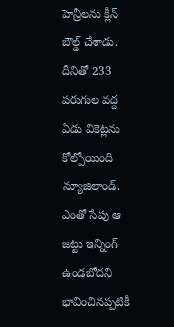హెన్రీలను క్లీన్ బౌల్డ్ చేశాడు. దీనితో 233 పరుగుల వద్ద ఏడు వికెట్లను కోల్పోయింది న్యూజిలాండ్.
ఎంతో సేపు ఆ జట్టు ఇన్నింగ్ ఉండబోదని భావించినప్పటికీ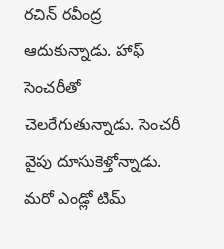రచిన్ రవీంద్ర ఆదుకున్నాడు. హాఫ్ సెంచరీతో చెలరేగుతున్నాడు. సెంచరీ వైపు దూసుకెళ్తోన్నాడు. మరో ఎండ్లో టిమ్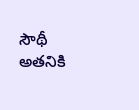సౌథీ అతనికి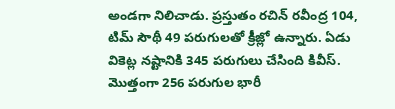అండగా నిలిచాడు. ప్రస్తుతం రచిన్ రవీంద్ర 104, టిమ్ సౌథీ 49 పరుగులతో క్రీజ్లో ఉన్నారు. ఏడు వికెట్ల నష్టానికి 345 పరుగులు చేసింది కివీస్. మొత్తంగా 256 పరుగుల భారీ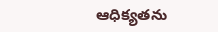ఆధిక్యతను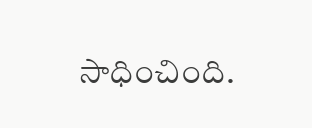సాధించింది.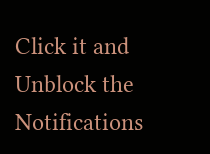Click it and Unblock the Notifications